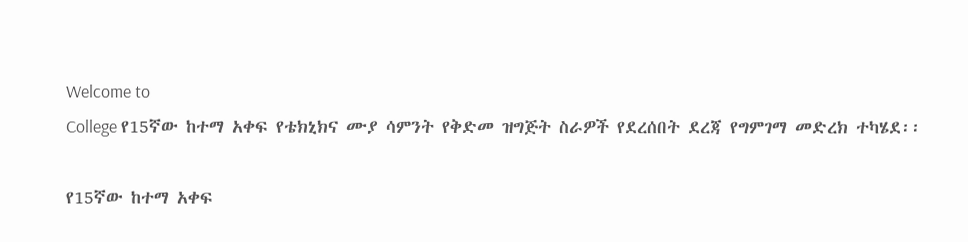Welcome to
College የ15ኛው ከተማ አቀፍ የቴክኒክና ሙያ ሳምንት የቅድመ ዝግጅት ስራዎች የደረሰበት ደረጃ የግምገማ መድረክ ተካሄደ፡፡

የ15ኛው ከተማ አቀፍ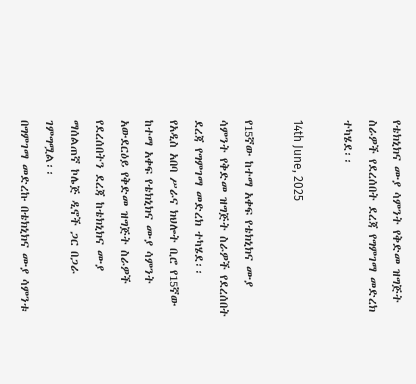የቴክኒክና ሙያ ሳምንት የቅድመ ዝግጅት ስራዎች የደረሰበት ደረጃ የግምገማ መድረክ ተካሄደ፡፡

14th June, 2025

የ15ኛው ከተማ አቀፍ የቴክኒክና ሙያ ሳምንት የቅድመ ዝግጅት ስራዎች የደረሰበት ደረጃ የግምገማ መድረክ ተካሄደ፡፡
የአዲስ አበባ ሥራና ክህሎት ቢሮ የ15ኛው ከተማ አቀፍ የቴክኒክና ሙያ ሳምንት አውደርዕይ የቅድመ ዝግጅት ስራዎች የደረሰበትን ደረጃ ከቴክኒክና ሙያ ማሰልጠኛ ኮሌጅ ዲኖች ጋር በጋራ ገምግሟል፡፡
በግምገማ መድረኩ በቴክኒክና ሙያ ሳምንቱ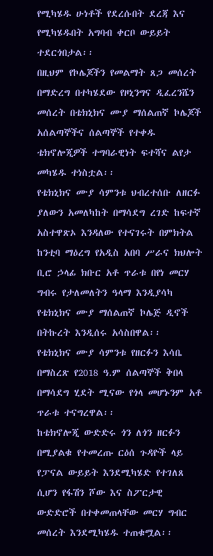የሚካሄዱ ሁነቶች የደረሱበት ደረጃ እና የሚካሄዱበት አግባብ ቀርቦ ውይይት ተደርጎበታል፡፡
በዚህም የኮሌጆችን የመልማት ጸጋ መሰረት በማድረግ በተካሄደው የዞኒንግና ዲፈረንሼን መሰረት በቴክኒክና ሙያ ማሰልጠኛ ኮሌጆች አሰልጣኞችና ሰልጣኞች የተቀዱ ቴክኖሎጂዎች ተግባራዊነት ፍተሻና ልየታ መካሄዱ ተነስቷል፡፡
የቴክኒክና ሙያ ሳምንቱ ህብረተሰቡ ለዘርፉ ያለውን አመለካከት በማሳደግ ረገድ ከፍተኛ አስተዋጽኦ እንዳለው የተናገሩት በምክትል ከንቲባ ማዕረግ የአዲስ አበባ ሥራና ክህሎት ቢሮ ኃላፊ ክቡር አቶ ጥራቱ በየነ መርሃ ግብሩ የታለመለትን ዓላማ እንዲያሳካ የቴክኒክና ሙያ ማሰልጠኛ ኮሌጅ ዲኖች በትኩረት እንዲሰሩ አሳስበዋል፡፡
የቴክኒክና ሙያ ሳምንቱ የዘርፉን እሳቤ በማስረጽ የ2018 ዓ.ም ሰልጣኞች ቅበላ በማሳደግ ሂደት ሚናው የጎላ መሆኑንም አቶ ጥራቱ ተናግረዋል፡፡
ከቴክኖሎጂ ውድድሩ ጎን ለጎን ዘርፉን በሚያልቁ የተመረጡ ርዕሰ ጉዳዮች ላይ የፓናል ውይይት እንደሚካሄድ የተገለጸ ሲሆን የፋሽን ሾው እና ስፖርታዊ ውድድሮች በተቀመጠላቸው መርሃ ግብር መሰረት እንደሚካሄዱ ተጠቁሟል፡፡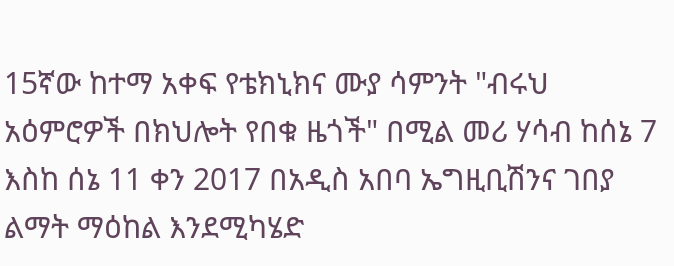15ኛው ከተማ አቀፍ የቴክኒክና ሙያ ሳምንት "ብሩህ አዕምሮዎች በክህሎት የበቁ ዜጎች" በሚል መሪ ሃሳብ ከሰኔ 7 እስከ ሰኔ 11 ቀን 2017 በአዲስ አበባ ኤግዚቢሽንና ገበያ ልማት ማዕከል እንደሚካሄድ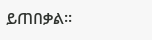ይጠበቃል፡፡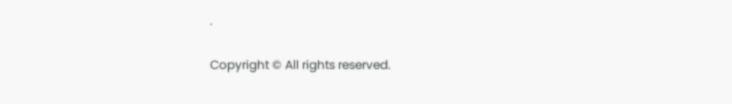.

Copyright © All rights reserved.